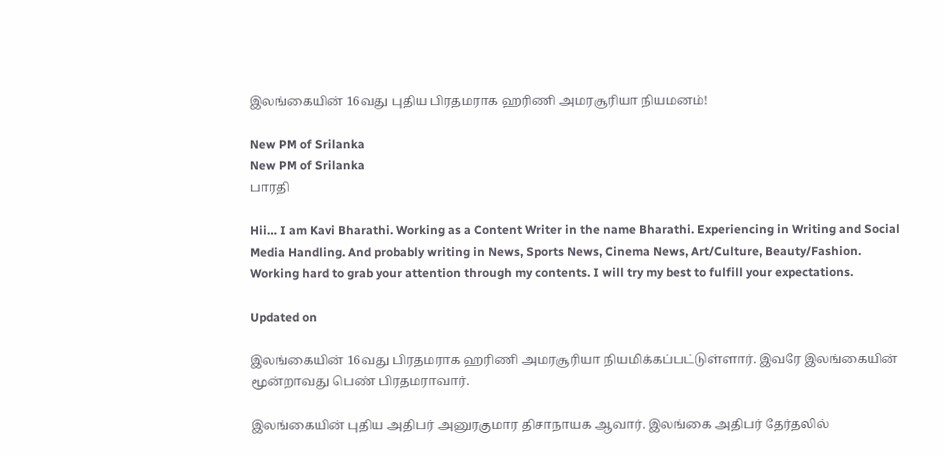இலங்கையின் 16வது புதிய பிரதமராக ஹரிணி அமரசூரியா நியமனம்!

New PM of Srilanka
New PM of Srilanka
பாரதி

Hii… I am Kavi Bharathi. Working as a Content Writer in the name Bharathi. Experiencing in Writing and Social Media Handling. And probably writing in News, Sports News, Cinema News, Art/Culture, Beauty/Fashion. Working hard to grab your attention through my contents. I will try my best to fulfill your expectations.

Updated on

இலங்கையின் 16வது பிரதமராக ஹரிணி அமரசூரியா நியமிக்கப்பட்டுள்ளார். இவரே இலங்கையின் மூன்றாவது பெண் பிரதமராவார்.

இலங்கையின் புதிய அதிபர் அனுரகுமார திசாநாயக ஆவார். இலங்கை அதிபர் தேர்தலில்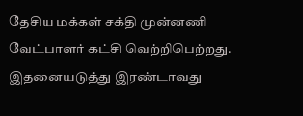தேசிய மக்கள் சக்தி முன்னணி வேட்பாளர் கட்சி வெற்றிபெற்றது. இதனையடுத்து இரண்டாவது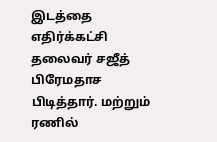இடத்தை எதிர்க்கட்சி தலைவர் சஜீத் பிரேமதாச பிடித்தார். மற்றும் ரணில்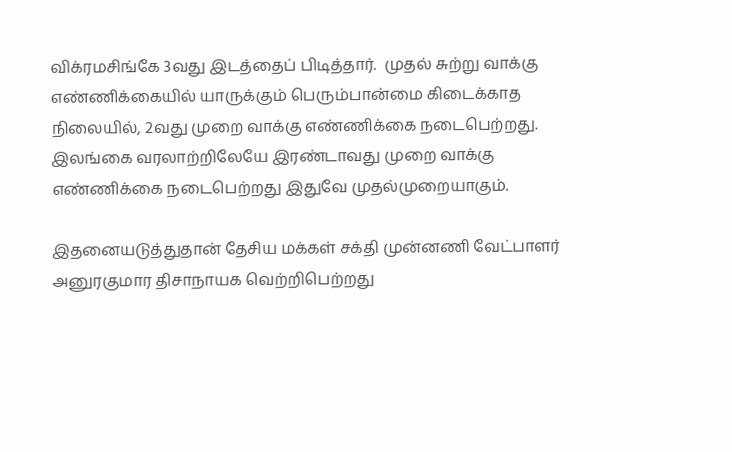விக்ரமசிங்கே 3வது இடத்தைப் பிடித்தார்.  முதல் சுற்று வாக்கு எண்ணிக்கையில் யாருக்கும் பெரும்பான்மை கிடைக்காத நிலையில், 2வது முறை வாக்கு எண்ணிக்கை நடைபெற்றது. இலங்கை வரலாற்றிலேயே இரண்டாவது முறை வாக்கு எண்ணிக்கை நடைபெற்றது இதுவே முதல்முறையாகும்.

இதனையடுத்துதான் தேசிய மக்கள் சக்தி முன்னணி வேட்பாளர் அனுரகுமார திசாநாயக வெற்றிபெற்றது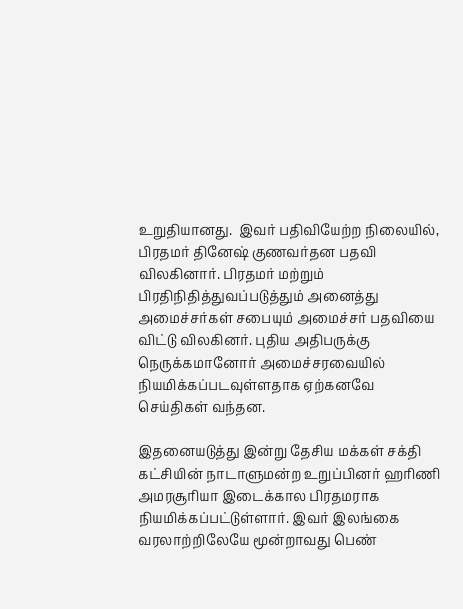உறுதியானது.  இவர் பதிவியேற்ற நிலையில், பிரதமர் தினேஷ் குணவர்தன பதவி விலகினார். பிரதமர் மற்றும் பிரதிநிதித்துவப்படுத்தும் அனைத்து அமைச்சர்கள் சபையும் அமைச்சர் பதவியை விட்டு விலகினர். புதிய அதிபருக்கு நெருக்கமானோர் அமைச்சரவையில் நியமிக்கப்படவுள்ளதாக ஏற்கனவே செய்திகள் வந்தன.

இதனையடுத்து இன்று தேசிய மக்கள் சக்தி கட்சியின் நாடாளுமன்ற உறுப்பினர் ஹரிணி அமரசூரியா இடைக்கால பிரதமராக நியமிக்கப்பட்டுள்ளார். இவர் இலங்கை வரலாற்றிலேயே மூன்றாவது பெண்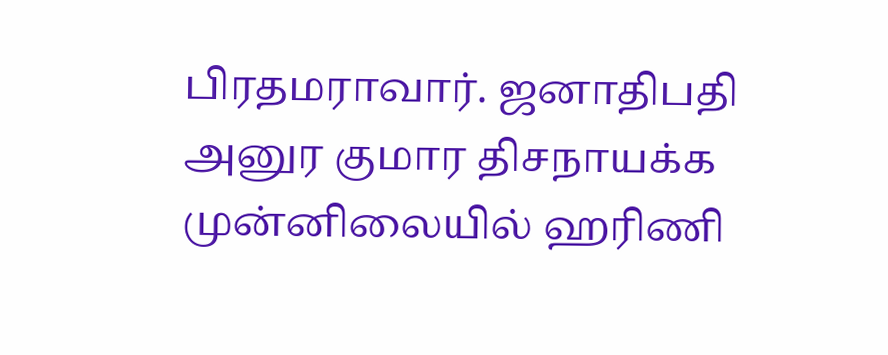பிரதமராவார். ஜனாதிபதி அனுர குமார திசநாயக்க முன்னிலையில் ஹரிணி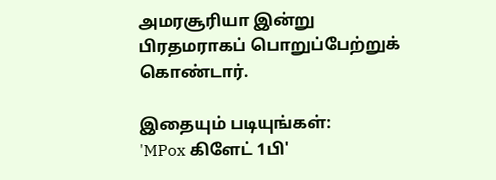அமரசூரியா இன்று பிரதமராகப் பொறுப்பேற்றுக் கொண்டார்.

இதையும் படியுங்கள்:
'MPox கிளேட் 1பி'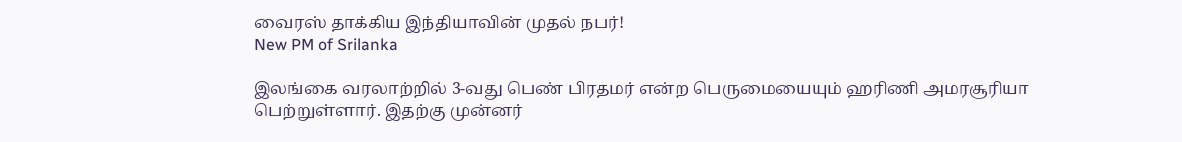வைரஸ் தாக்கிய இந்தியாவின் முதல் நபர்!
New PM of Srilanka

இலங்கை வரலாற்றில் 3-வது பெண் பிரதமர் என்ற பெருமையையும் ஹரிணி அமரசூரியா பெற்றுள்ளார். இதற்கு முன்னர்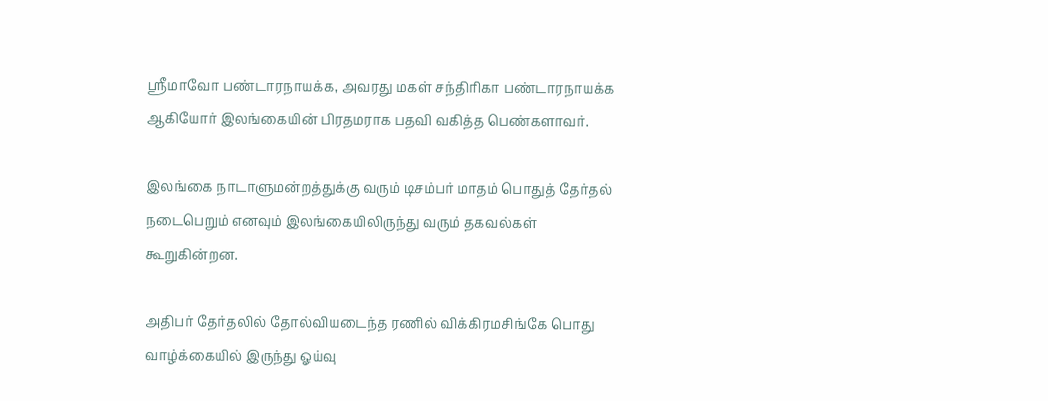ஶ்ரீமாவோ பண்டாரநாயக்க, அவரது மகள் சந்திரிகா பண்டாரநாயக்க ஆகியோர் இலங்கையின் பிரதமராக பதவி வகித்த பெண்களாவர்.

இலங்கை நாடாளுமன்றத்துக்கு வரும் டிசம்பர் மாதம் பொதுத் தேர்தல் நடைபெறும் எனவும் இலங்கையிலிருந்து வரும் தகவல்கள் கூறுகின்றன.

அதிபர் தேர்தலில் தோல்வியடைந்த ரணில் விக்கிரமசிங்கே பொது வாழ்க்கையில் இருந்து ஓய்வு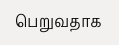பெறுவதாக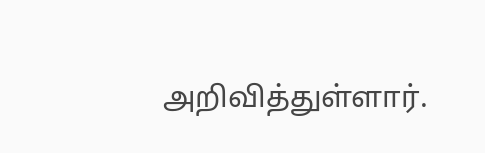அறிவித்துள்ளார்.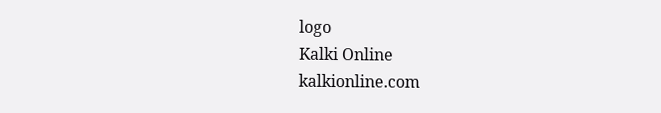logo
Kalki Online
kalkionline.com